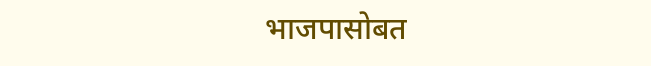भाजपासोबत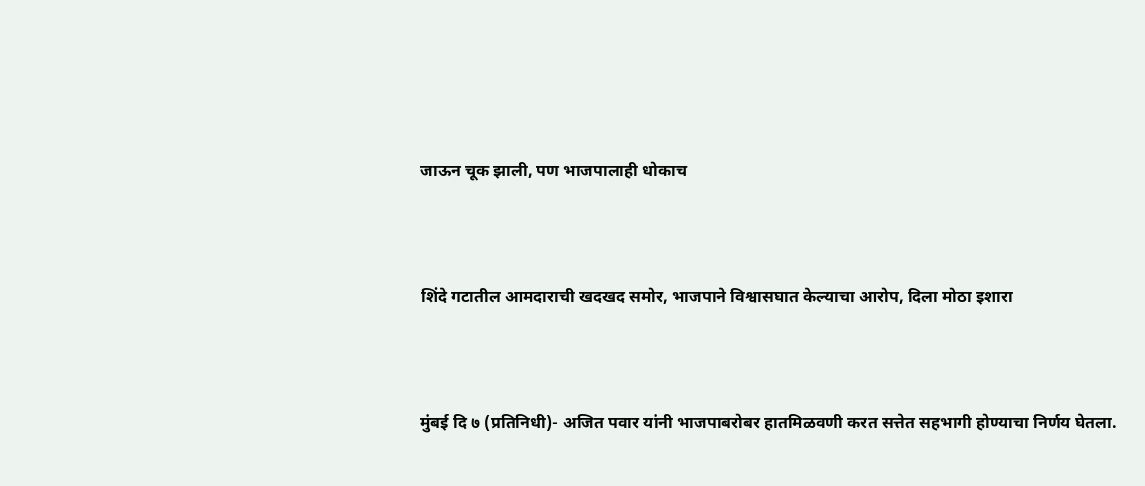जाऊन चूक झाली, पण भाजपालाही धोकाच



शिंदे गटातील आमदाराची खदखद समोर, भाजपाने विश्वासघात केल्याचा आरोप, दिला मोठा इशारा



मुंबई दि ७ (प्रतिनिधी)- अजित पवार यांनी भाजपाबरोबर हातमिळवणी करत सत्तेत सहभागी होण्याचा निर्णय घेतला.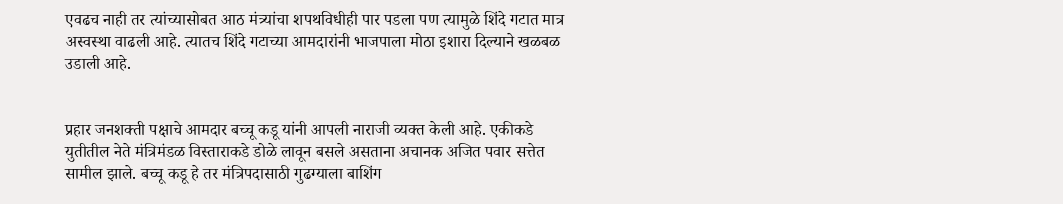एवढच नाही तर त्यांच्यासोबत आठ मंत्र्यांचा शपथविधीही पार पडला पण त्यामुळे शिंदे गटात मात्र अस्वस्था वाढली आहे. त्यातच शिंदे गटाच्या आमदारांनी भाजपाला मोठा इशारा दिल्याने खळबळ उडाली आहे.


प्रहार जनशक्ती पक्षाचे आमदार बच्चू कडू यांनी आपली नाराजी व्यक्त केली आहे. एकीकडे युतीतील नेते मंत्रिमंडळ विस्ताराकडे डोळे लावून बसले असताना अचानक अजित पवार सत्तेत सामील झाले. बच्चू कडू हे तर मंत्रिपदासाठी गुढग्याला बाशिंग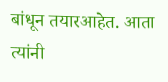बांधून तयारआहेत. आता त्यांनी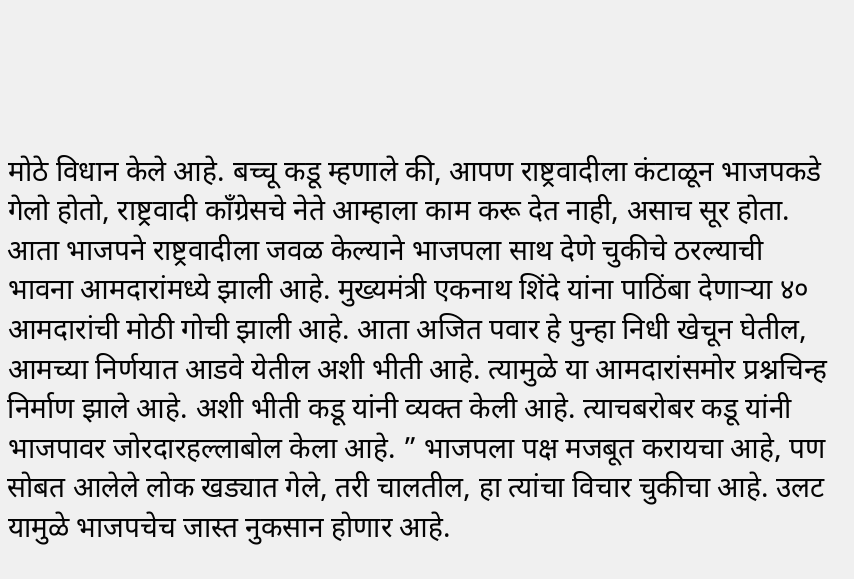मोठे विधान केले आहे. बच्चू कडू म्हणाले की, आपण राष्ट्रवादीला कंटाळून भाजपकडे गेलो होतो, राष्ट्रवादी काँग्रेसचे नेते आम्हाला काम करू देत नाही, असाच सूर होता. आता भाजपने राष्ट्रवादीला जवळ केल्याने भाजपला साथ देणे चुकीचे ठरल्याची भावना आमदारांमध्ये झाली आहे. मुख्यमंत्री एकनाथ शिंदे यांना पाठिंबा देणाऱ्या ४० आमदारांची मोठी गोची झाली आहे. आता अजित पवार हे पुन्हा निधी खेचून घेतील, आमच्या निर्णयात आडवे येतील अशी भीती आहे. त्यामुळे या आमदारांसमोर प्रश्नचिन्ह निर्माण झाले आहे. अशी भीती कडू यांनी व्यक्त केली आहे. त्याचबरोबर कडू यांनी भाजपावर जोरदारहल्लाबोल केला आहे. ” भाजपला पक्ष मजबूत करायचा आहे, पण सोबत आलेले लोक खड्यात गेले, तरी चालतील, हा त्यांचा विचार चुकीचा आहे. उलट यामुळे भाजपचेच जास्त नुकसान होणार आहे.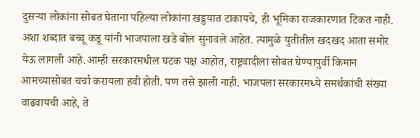दुसऱ्या लोकांना सोबत घेताना पहिल्या लोकांना खड्डयात टाकायचे, ही भूमिका राजकारणात टिकत नाही. अशा शब्दात बच्चू कडू यांनी भाजपाला खडे बोल सुनावले आहेत. त्यामुळे युतीतील खदखद आता समोर येऊ लागली आहे.आम्ही सरकारमधील घटक पक्ष आहोत, राष्ट्रवादीला सोबत घेण्यापुर्वी किमान आमच्यासोबत चर्चा करायला हवी होती. पण तसे झाली नाही. भाजपला सरकारमध्ये समर्थकांची संख्या वाढवायची आहे, ते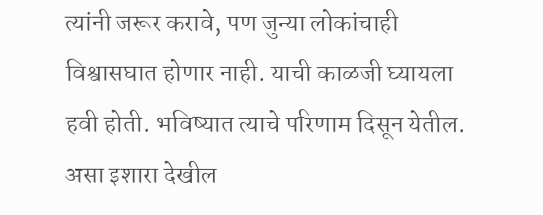त्यांनी जरूर करावे, पण जुन्या लोकांचाही विश्वासघात होणार नाही. याची काळजी घ्यायला हवी होती. भविष्यात त्याचे परिणाम दिसून येतील. असा इशारा देखील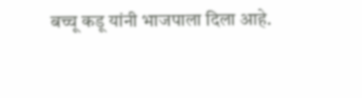बच्चू कडू यांनी भाजपाला दिला आहे.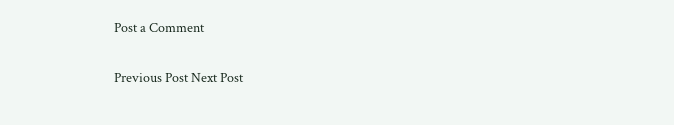Post a Comment

Previous Post Next Post